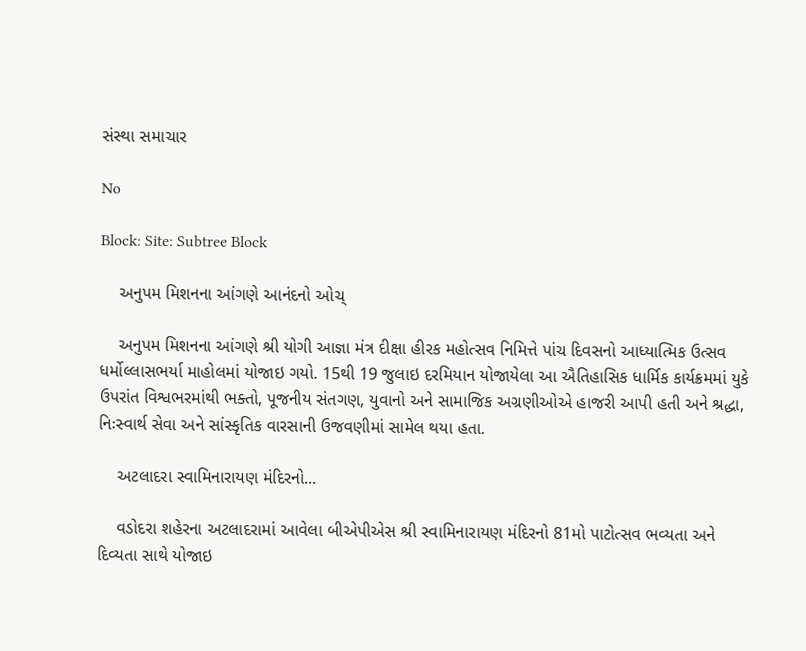સંસ્થા સમાચાર

No

Block: Site: Subtree Block

    અનુપમ મિશનના આંગણે આનંદનો ઓચ્

    અનુપમ મિશનના આંગણે શ્રી યોગી આજ્ઞા મંત્ર દીક્ષા હીરક મહોત્સવ નિમિત્તે પાંચ દિવસનો આધ્યાત્મિક ઉત્સવ ધર્મોલ્લાસભર્યા માહોલમાં યોજાઇ ગયો. 15થી 19 જુલાઇ દરમિયાન યોજાયેલા આ ઐતિહાસિક ધાર્મિક કાર્યક્રમમાં યુકે ઉપરાંત વિશ્વભરમાંથી ભક્તો, પૂજનીય સંતગણ, યુવાનો અને સામાજિક અગ્રણીઓએ હાજરી આપી હતી અને શ્રદ્ધા, નિઃસ્વાર્થ સેવા અને સાંસ્કૃતિક વારસાની ઉજવણીમાં સામેલ થયા હતા.

    અટલાદરા સ્વામિનારાયણ મંદિરનો...

    વડોદરા શહેરના અટલાદરામાં આવેલા બીએપીએસ શ્રી સ્વામિનારાયણ મંદિરનો 81મો પાટોત્સવ ભવ્યતા અને દિવ્યતા સાથે યોજાઇ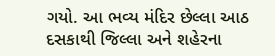ગયો. આ ભવ્ય મંદિર છેલ્લા આઠ દસકાથી જિલ્લા અને શહેરના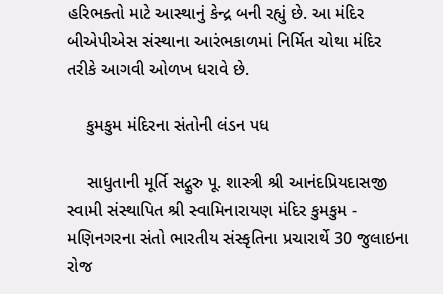હરિભક્તો માટે આસ્થાનું કેન્દ્ર બની રહ્યું છે. આ મંદિર બીએપીએસ સંસ્થાના આરંભકાળમાં નિર્મિત ચોથા મંદિર તરીકે આગવી ઓળખ ધરાવે છે.

    કુમકુમ મંદિરના સંતોની લંડન પધ

    સાધુતાની મૂર્તિ સદ્ગુરુ પૂ. શાસ્ત્રી શ્રી આનંદપ્રિયદાસજી સ્વામી સંસ્થાપિત શ્રી સ્વામિનારાયણ મંદિર કુમકુમ - મણિનગરના સંતો ભારતીય સંસ્કૃતિના પ્રચારાર્થે 30 જુલાઇના રોજ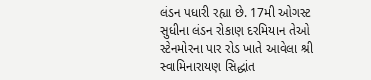લંડન પધારી રહ્યા છે. 17મી ઓગસ્ટ સુધીના લંડન રોકાણ દરમિયાન તેઓ સ્ટેનમોરના પાર રોડ ખાતે આવેલા શ્રી સ્વામિનારાયણ સિદ્ધાંત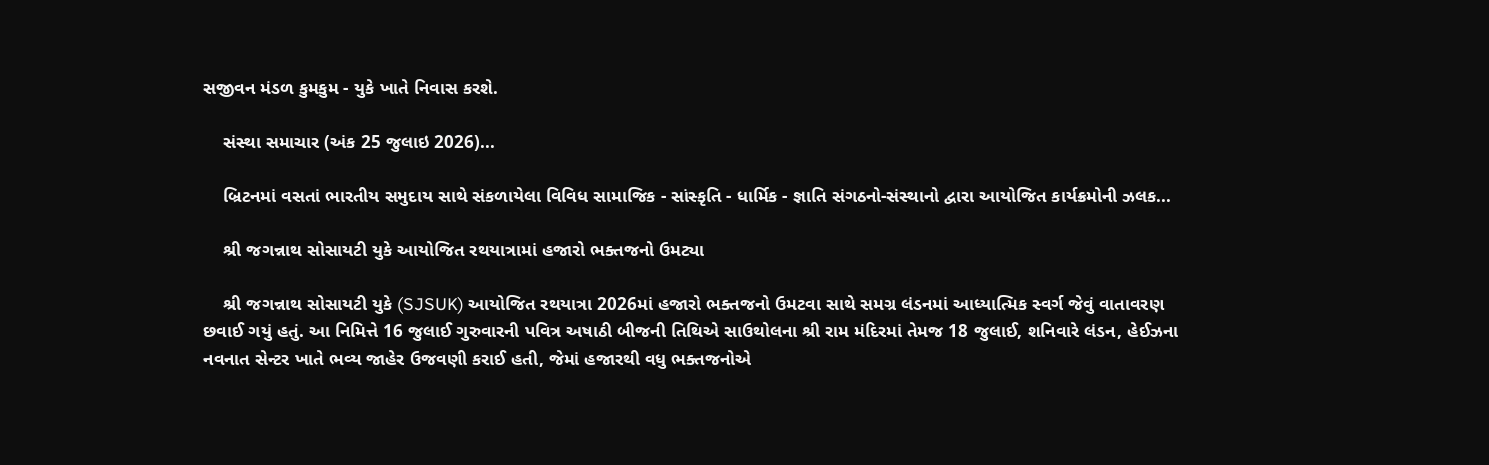સજીવન મંડળ કુમકુમ - યુકે ખાતે નિવાસ કરશે.

    સંસ્થા સમાચાર (અંક 25 જુલાઇ 2026)...

    બ્રિટનમાં વસતાં ભારતીય સમુદાય સાથે સંકળાયેલા વિવિધ સામાજિક - સાંસ્કૃતિ - ધાર્મિક - જ્ઞાતિ સંગઠનો-સંસ્થાનો દ્વારા આયોજિત કાર્યક્રમોની ઝલક...

    શ્રી જગન્નાથ સોસાયટી યુકે આયોજિત રથયાત્રામાં હજારો ભક્તજનો ઉમટ્યા

    શ્રી જગન્નાથ સોસાયટી યુકે (SJSUK) આયોજિત રથયાત્રા 2026માં હજારો ભક્તજનો ઉમટવા સાથે સમગ્ર લંડનમાં આધ્યાત્મિક સ્વર્ગ જેવું વાતાવરણ છવાઈ ગયું હતું. આ નિમિત્તે 16 જુલાઈ ગુરુવારની પવિત્ર અષાઠી બીજની તિથિએ સાઉથોલના શ્રી રામ મંદિરમાં તેમજ 18 જુલાઈ, શનિવારે લંડન, હેઈઝના નવનાત સેન્ટર ખાતે ભવ્ય જાહેર ઉજવણી કરાઈ હતી, જેમાં હજારથી વધુ ભક્તજનોએ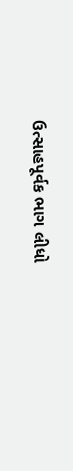ઉત્સાહપૂર્વક ભાગ લીધો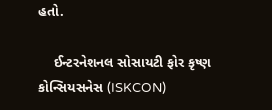હતો.

    ઈન્ટરનેશનલ સોસાયટી ફોર કૃષ્ણ કોન્સિયસનેસ (ISKCON)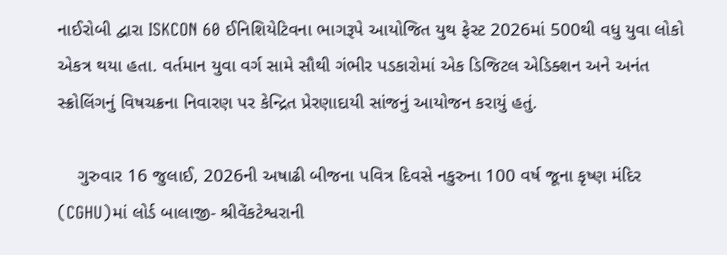નાઈરોબી દ્વારા ISKCON 60 ઈનિશિયેટિવના ભાગરૂપે આયોજિત યુથ ફેસ્ટ 2026માં 500થી વધુ યુવા લોકો એકત્ર થયા હતા. વર્તમાન યુવા વર્ગ સામે સૌથી ગંભીર પડકારોમાં એક ડિજિટલ એડિક્શન અને અનંત સ્ક્રોલિંગનું વિષચક્રના નિવારણ પર કેન્દ્રિત પ્રેરણાદાયી સાંજનું આયોજન કરાયું હતું.

    ગુરુવાર 16 જુલાઈ, 2026ની અષાઢી બીજના પવિત્ર દિવસે નકુરુના 100 વર્ષ જૂના કૃષ્ણ મંદિર (CGHU)માં લોર્ડ બાલાજી- શ્રીવેંકટેશ્વરાની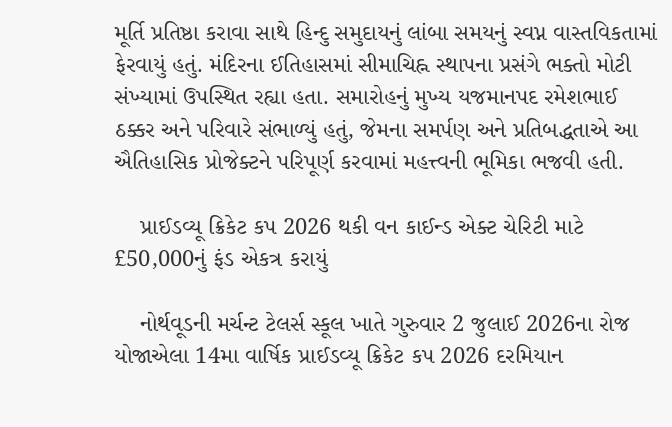મૂર્તિ પ્રતિષ્ઠા કરાવા સાથે હિન્દુ સમુદાયનું લાંબા સમયનું સ્વપ્ન વાસ્તવિકતામાં ફેરવાયું હતું. મંદિરના ઈતિહાસમાં સીમાચિહ્ન સ્થાપના પ્રસંગે ભક્તો મોટી સંખ્યામાં ઉપસ્થિત રહ્યા હતા. સમારોહનું મુખ્ય યજમાનપદ રમેશભાઈ ઠક્કર અને પરિવારે સંભાળ્યું હતું, જેમના સમર્પણ અને પ્રતિબદ્ધતાએ આ ઐતિહાસિક પ્રોજેક્ટને પરિપૂર્ણ કરવામાં મહત્ત્વની ભૂમિકા ભજવી હતી.

    પ્રાઈડવ્યૂ ક્રિકેટ કપ 2026 થકી વન કાઈન્ડ એક્ટ ચેરિટી માટે £50,000નું ફંડ એકત્ર કરાયું

    નોર્થવૂડની મર્ચન્ટ ટેલર્સ સ્કૂલ ખાતે ગુરુવાર 2 જુલાઈ 2026ના રોજ યોજાએલા 14મા વાર્ષિક પ્રાઈડવ્યૂ ક્રિકેટ કપ 2026 દરમિયાન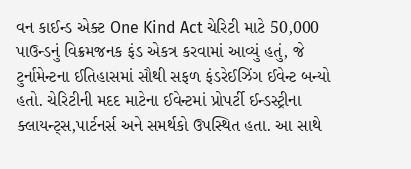વન કાઈન્ડ એક્ટ One Kind Act ચેરિટી માટે 50,000 પાઉન્ડનું વિક્રમજનક ફંડ એકત્ર કરવામાં આવ્યું હતું, જે ટુર્નામેન્ટના ઈતિહાસમાં સૌથી સફળ ફંડરેઈઝિંગ ઈવેન્ટ બન્યો હતો. ચેરિટીની મદદ માટેના ઈવેન્ટમાં પ્રોપર્ટી ઈન્ડસ્ટ્રીના ક્લાયન્ટ્સ,પાર્ટનર્સ અને સમર્થકો ઉપસ્થિત હતા. આ સાથે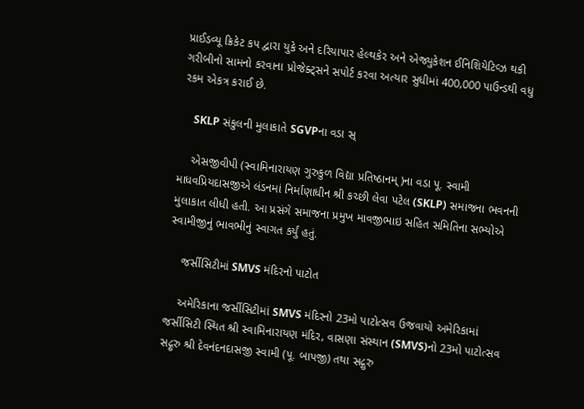પ્રાઈડવ્યૂ ક્રિકેટ કપ દ્વારા યુકે અને દરિયાપાર હેલ્થકેર અને એજ્યુકેશન ઈનિશિયેટિવ્ઝ થકી ગરીબીનો સામનો કરવાના પ્રોજેક્ટ્સને સપોર્ટ કરવા અત્યાર સુધીમાં 400,000 પાઉન્ડથી વધુ રકમ એકત્ર કરાઈ છે.

    SKLP સંકુલની મુલાકાતે SGVPના વડા સ્

    એસજીવીપી (સ્વામિનારાયણ ગુરુકુળ વિદ્યા પ્રતિષ્ઠાનમ્)ના વડા પૂ. સ્વામી માધવપ્રિયદાસજીએ લંડનમાં નિર્માણાધીન શ્રી કચ્છી લેવા પટેલ (SKLP) સમાજના ભવનની મુલાકાત લીધી હતી. આ પ્રસંગે સમાજના પ્રમુખ માવજીભાઇ સહિત સમિતિના સભ્યોએ સ્વામીજીનું ભાવભીનું સ્વાગત કર્યું હતું.

    જર્સીસિટીમાં SMVS મંદિરનો પાટોત

    અમેરિકાના જર્સીસિટીમાં SMVS મંદિરનો 23મો પાટોત્સવ ઉજવાયો અમેરિકામાં જર્સીસિટી સ્થિત શ્રી સ્વામિનારાયણ મંદિર, વાસણા સંસ્થાન (SMVS)નો 23મો પાટોત્સવ સદ્ગુરુ શ્રી દેવનંદનદાસજી સ્વામી (પૂ. બાપજી) તથા સદ્ગુરુ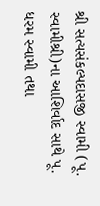શ્રી સત્યસંકલ્પદાસજી સ્વામી (પૂ. સ્વામીશ્રી)ના આશિર્વાદ સાથે પૂ. ધરમ સ્વામી તથા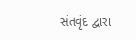સંતવૃંદ દ્વારા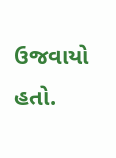ઉજવાયો હતો.